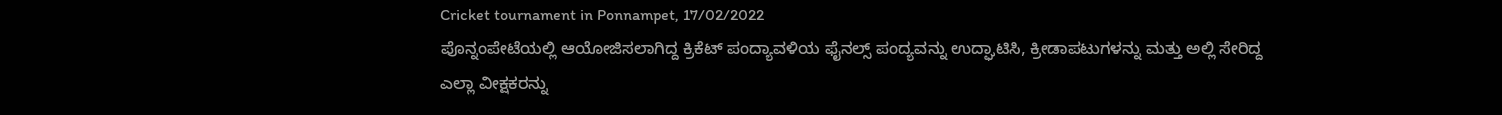Cricket tournament in Ponnampet, 17/02/2022
ಪೊನ್ನಂಪೇಟೆಯಲ್ಲಿ ಆಯೋಜಿಸಲಾಗಿದ್ದ ಕ್ರಿಕೆಟ್ ಪಂದ್ಯಾವಳಿಯ ಫೈನಲ್ಸ್ ಪಂದ್ಯವನ್ನು ಉದ್ಘಾಟಿಸಿ, ಕ್ರೀಡಾಪಟುಗಳನ್ನು ಮತ್ತು ಅಲ್ಲಿ ಸೇರಿದ್ದ ಎಲ್ಲಾ ವೀಕ್ಷಕರನ್ನು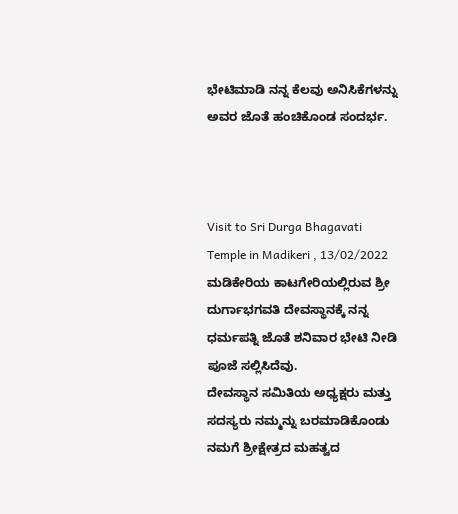ಭೇಟಿಮಾಡಿ ನನ್ನ ಕೆಲವು ಅನಿಸಿಕೆಗಳನ್ನು ಅವರ ಜೊತೆ ಹಂಚಿಕೊಂಡ ಸಂದರ್ಭ.



Visit to Sri Durga Bhagavati Temple in Madikeri , 13/02/2022
ಮಡಿಕೇರಿಯ ಕಾಟಗೇರಿಯಲ್ಲಿರುವ ಶ್ರೀ ದುರ್ಗಾಭಗವತಿ ದೇವಸ್ಥಾನಕ್ಕೆ ನನ್ನ ಧರ್ಮಪತ್ನಿ ಜೊತೆ ಶನಿವಾರ ಭೇಟಿ ನೀಡಿ ಪೂಜೆ ಸಲ್ಲಿಸಿದೆವು.
ದೇವಸ್ಥಾನ ಸಮಿತಿಯ ಅಧ್ಯಕ್ಷರು ಮತ್ತು ಸದಸ್ಯರು ನಮ್ಮನ್ನು ಬರಮಾಡಿಕೊಂಡು ನಮಗೆ ಶ್ರೀಕ್ಷೇತ್ರದ ಮಹತ್ವದ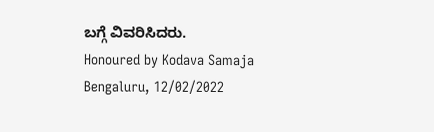ಬಗ್ಗೆ ವಿವರಿಸಿದರು.
Honoured by Kodava Samaja Bengaluru, 12/02/2022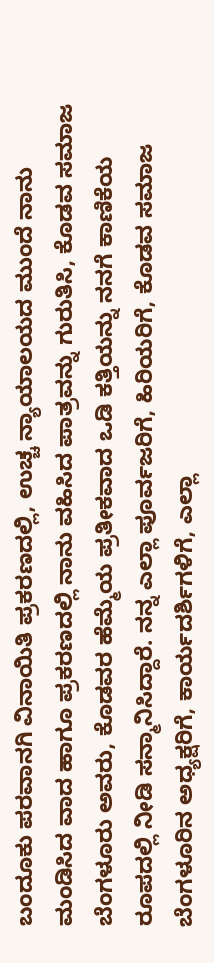ಬಂದೂಕು ಪರವಾನಗಿ ವಿನಾಯಿತಿ ಪ್ರಕರಣದಲ್ಲಿ, ಉಚ್ಚ ನ್ಯಾಯಾಲಯದ ಮುಂದೆ ನಾನು ಮಂಡಿಸಿದ ವಾದ ಹಾಗೂ ಪ್ರಕರಣದಲ್ಲಿ ನಾನು ವಹಿಸಿದ ಪಾತ್ರವನ್ನು ಗುರುತಿಸಿ, ಕೊಡವ ಸಮಾಜ ಬೆಂಗಳೂರು ಅವರು, ಕೊಡವರ ಹೆಮ್ಮೆಯ ಪ್ರತೀಕವಾದ ಒಡಿ ಕತ್ತಿಯನ್ನು ನನಗೆ ಕಾಣಿಕೆಯ ರೂಪದಲ್ಲಿ ನೀಡಿ ಸನ್ಮಾನಿಸಿದ್ದಾರೆ. ನನ್ನ ಎಲ್ಲಾ ಪೂರ್ವಜರಿಗೆ, ಹಿರಿಯರಿಗೆ, ಕೊಡವ ಸಮಾಜ ಬೆಂಗಳೂರಿನ ಅಧ್ಯಕ್ಷರಿಗೆ, ಕಾರ್ಯದರ್ಶಿಗಳಿಗೆ, ಎಲ್ಲಾ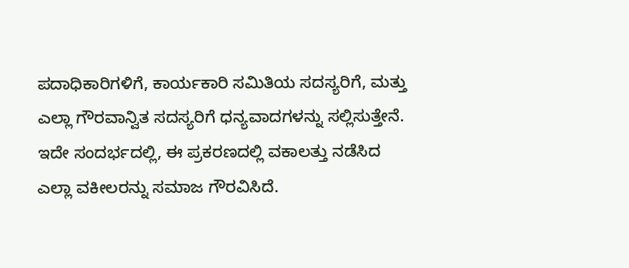ಪದಾಧಿಕಾರಿಗಳಿಗೆ, ಕಾರ್ಯಕಾರಿ ಸಮಿತಿಯ ಸದಸ್ಯರಿಗೆ, ಮತ್ತು ಎಲ್ಲಾ ಗೌರವಾನ್ವಿತ ಸದಸ್ಯರಿಗೆ ಧನ್ಯವಾದಗಳನ್ನು ಸಲ್ಲಿಸುತ್ತೇನೆ. ಇದೇ ಸಂದರ್ಭದಲ್ಲಿ, ಈ ಪ್ರಕರಣದಲ್ಲಿ ವಕಾಲತ್ತು ನಡೆಸಿದ ಎಲ್ಲಾ ವಕೀಲರನ್ನು ಸಮಾಜ ಗೌರವಿಸಿದೆ.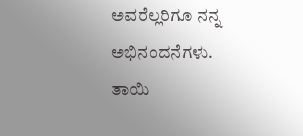ಅವರೆಲ್ಲರಿಗೂ ನನ್ನ ಅಭಿನಂದನೆಗಳು. ತಾಯಿ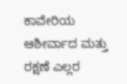ಕಾವೇರಿಯ ಆಶೀರ್ವಾದ ಮತ್ತು ರಕ್ಷಣೆ ಎಲ್ಲರ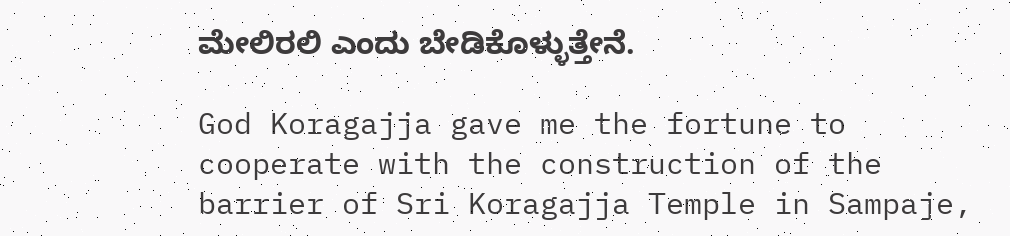ಮೇಲಿರಲಿ ಎಂದು ಬೇಡಿಕೊಳ್ಳುತ್ತೇನೆ.

God Koragajja gave me the fortune to cooperate with the construction of the barrier of Sri Koragajja Temple in Sampaje,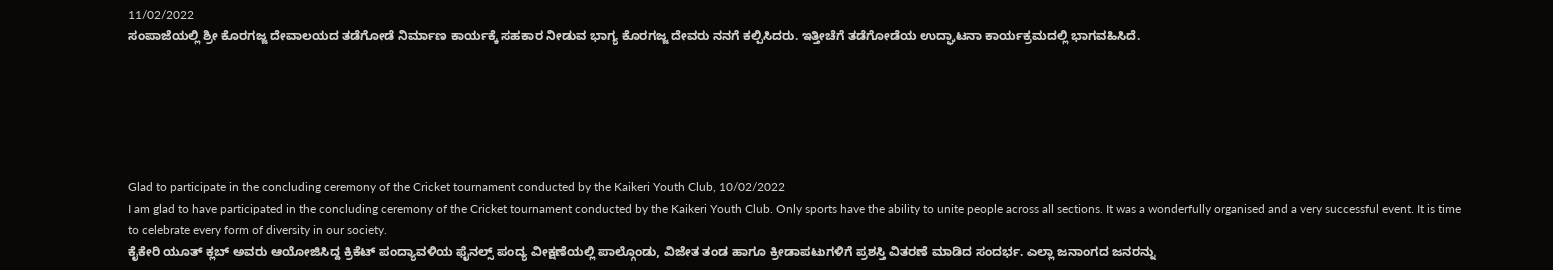11/02/2022
ಸಂಪಾಜೆಯಲ್ಲಿ ಶ್ರೀ ಕೊರಗಜ್ಜ ದೇವಾಲಯದ ತಡೆಗೋಡೆ ನಿರ್ಮಾಣ ಕಾರ್ಯಕ್ಕೆ ಸಹಕಾರ ನೀಡುವ ಭಾಗ್ಯ ಕೊರಗಜ್ಜ ದೇವರು ನನಗೆ ಕಲ್ಪಿಸಿದರು. ಇತ್ತೀಚೆಗೆ ತಡೆಗೋಡೆಯ ಉದ್ಘಾಟನಾ ಕಾರ್ಯಕ್ರಮದಲ್ಲಿ ಭಾಗವಹಿಸಿದೆ.






Glad to participate in the concluding ceremony of the Cricket tournament conducted by the Kaikeri Youth Club, 10/02/2022
I am glad to have participated in the concluding ceremony of the Cricket tournament conducted by the Kaikeri Youth Club. Only sports have the ability to unite people across all sections. It was a wonderfully organised and a very successful event. It is time to celebrate every form of diversity in our society.
ಕೈಕೇರಿ ಯೂತ್ ಕ್ಲಬ್ ಅವರು ಆಯೋಜಿಸಿದ್ದ ಕ್ರಿಕೆಟ್ ಪಂದ್ಯಾವಳಿಯ ಫೈನಲ್ಸ್ ಪಂದ್ಯ ವೀಕ್ಷಣೆಯಲ್ಲಿ ಪಾಲ್ಗೊಂಡು, ವಿಜೇತ ತಂಡ ಹಾಗೂ ಕ್ರೀಡಾಪಟುಗಳಿಗೆ ಪ್ರಶಸ್ತಿ ವಿತರಣೆ ಮಾಡಿದ ಸಂದರ್ಭ. ಎಲ್ಲಾ ಜನಾಂಗದ ಜನರನ್ನು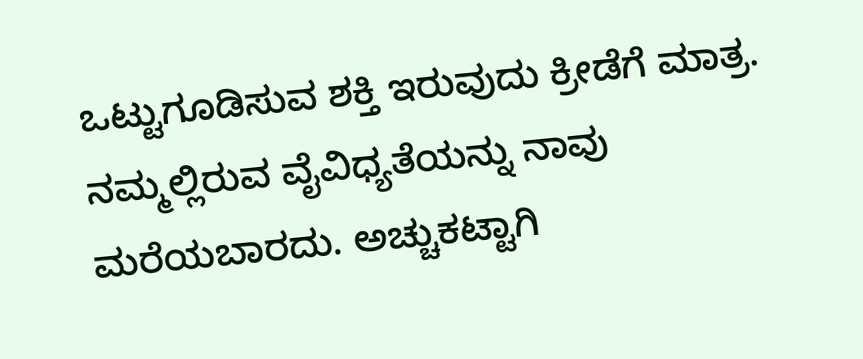ಒಟ್ಟುಗೂಡಿಸುವ ಶಕ್ತಿ ಇರುವುದು ಕ್ರೀಡೆಗೆ ಮಾತ್ರ. ನಮ್ಮಲ್ಲಿರುವ ವೈವಿಧ್ಯತೆಯನ್ನು ನಾವು ಮರೆಯಬಾರದು. ಅಚ್ಚುಕಟ್ಟಾಗಿ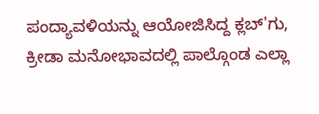ಪಂದ್ಯಾವಳಿಯನ್ನು ಆಯೋಜಿಸಿದ್ದ ಕ್ಲಬ್'ಗು, ಕ್ರೀಡಾ ಮನೋಭಾವದಲ್ಲಿ ಪಾಲ್ಗೊಂಡ ಎಲ್ಲಾ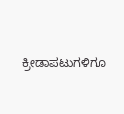ಕ್ರೀಡಾಪಟುಗಳಿಗೂ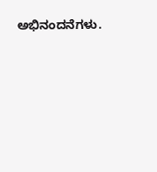ಅಭಿನಂದನೆಗಳು.